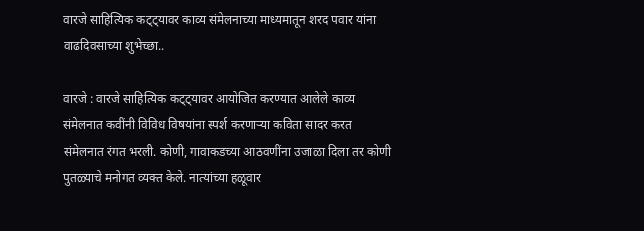वारजे साहित्यिक कट्ट्यावर काव्य संमेलनाच्या माध्यमातून शरद पवार यांना वाढदिवसाच्या शुभेच्छा..

वारजे : वारजे साहित्यिक कट्ट्यावर आयोजित करण्यात आलेले काव्य संमेलनात कवींनी विविध विषयांना स्पर्श करणाऱ्या कविता सादर करत संमेलनात रंगत भरली. कोणी, गावाकडच्या आठवणींना उजाळा दिला तर कोणी पुतळ्याचे मनोगत व्यक्त केले. नात्यांच्या हळूवार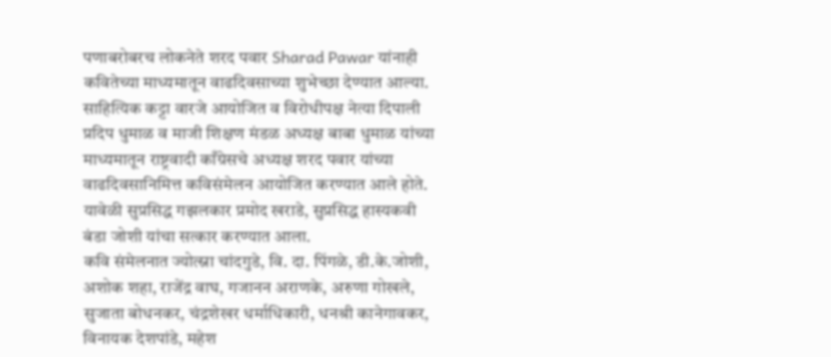पणाबरोबरच लोकनेते शरद पवार Sharad Pawar यांनाही कवितेच्या माध्यमातून वाढदिवसाच्या शुभेच्छा देण्यात आल्या.
साहित्यिक कट्टा वारजे आयोजित व विरोधीपक्ष नेत्या दिपाली प्रदिप धुमाळ व माजी शिक्षण मंडळ अध्यक्ष बाबा धुमाळ यांच्या माध्यमातून राष्ट्रवादी काँग्रेसचे अध्यक्ष शरद पवार यांच्या वाढदिवसानिमित्त कविसंमेलन आयोजित करण्यात आले होते. यावेळी सुप्रसिद्ध गझलकार प्रमोद खराडे, सुप्रसिद्ध हास्यकवी बंडा जोशी यांचा सत्कार करण्यात आला.
कवि संमेलनात ज्योत्स्ना चांदगुडे, वि. दा. पिंगळे, डी.के.जोशी, अशोक शहा, राजेंद्र वाघ, गजानन अराणके, अरुणा गोखले, सुजाता बोधनकर, चंद्रशेखर धर्माधिकारी, धनश्री कानेगावकर, विनायक देशपांडे, महेश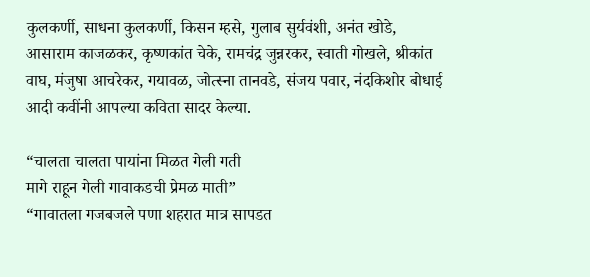कुलकर्णी, साधना कुलकर्णी, किसन म्हसे, गुलाब सुर्यवंशी, अनंत खोडे, आसाराम काजळकर, कृष्णकांत चेके, रामचंद्र जुन्नरकर, स्वाती गोखले, श्रीकांत वाघ, मंजुषा आचरेकर, गयावळ, जोत्स्ना तानवडे, संजय पवार, नंदकिशोर बोधाई आदी कवींनी आपल्या कविता सादर केल्या.

“चालता चालता पायांना मिळत गेली गती
मागे राहून गेली गावाकडची प्रेमळ माती”
“गावातला गजबजले पणा शहरात मात्र सापडत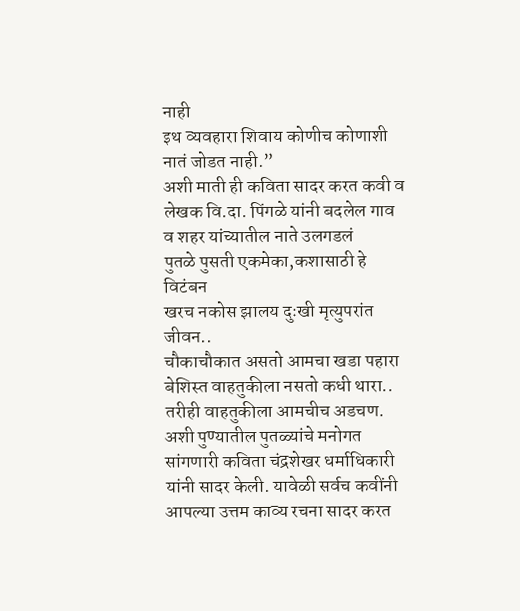नाही
इथ व्यवहारा शिवाय कोणीच कोणाशी नातं जोडत नाही.”
अशी माती ही कविता सादर करत कवी व लेखक वि.दा. पिंगळे यांनी बदलेल गाव व शहर यांच्यातील नाते उलगडलं
पुतळे पुसती एकमेका,कशासाठी हे विटंबन
खरच नकोस झालय दुःखी मृत्युपरांत जीवन..
चौकाचौकात असतो आमचा खडा पहारा
बेशिस्त वाहतुकीला नसतो कधी थारा..
तरीही वाहतुकीला आमचीच अडचण.
अशी पुण्यातील पुतळ्यांचे मनोगत सांगणारी कविता चंद्रशेखर धर्माधिकारी यांनी सादर केली. यावेळी सर्वच कवींनी आपल्या उत्तम काव्य रचना सादर करत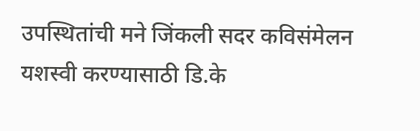उपस्थितांची मने जिंकली सदर कविसंमेलन यशस्वी करण्यासाठी डि.के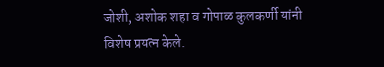जोशी, अशोक शहा व गोपाळ कुलकर्णी यांनी विशेष प्रयत्न केले.